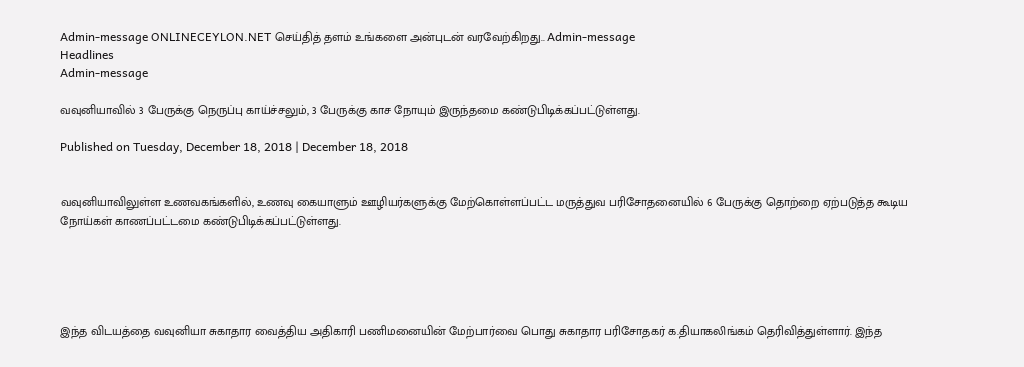Admin-message ONLINECEYLON.NET செய்தித் தளம் உங்களை அன்புடன் வரவேற்கிறது.. Admin-message
Headlines
Admin-message

வவுனியாவில் 3 பேருக்கு நெருப்பு காய்ச்சலும், 3 பேருக்கு காச நோயும் இருந்தமை கண்டுபிடிக்கப்பட்டுள்ளது.

Published on Tuesday, December 18, 2018 | December 18, 2018


வவுனியாவிலுள்ள உணவகங்களில், உணவு கையாளும் ஊழியர்களுக்கு மேற்கொள்ளப்பட்ட மருத்துவ பரிசோதனையில் 6 பேருக்கு தொற்றை ஏற்படுத்த கூடிய நோய்கள் காணப்பட்டமை கண்டுபிடிக்கப்பட்டுள்ளது.





இந்த விடயத்தை வவுனியா சுகாதார வைத்திய அதிகாரி பணிமனையின் மேற்பார்வை பொது சுகாதார பரிசோதகர் க.தியாகலிங்கம் தெரிவித்துள்ளார். இந்த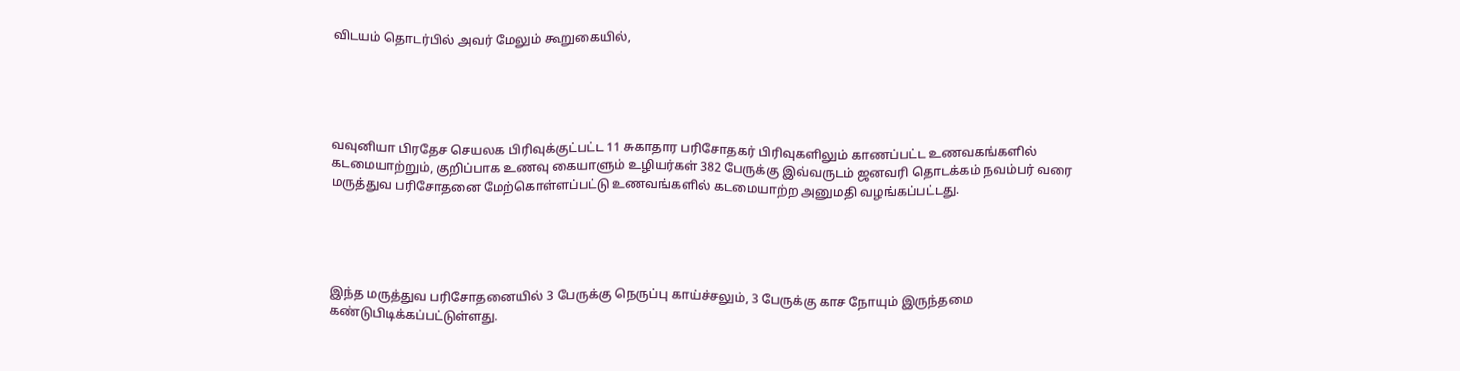விடயம் தொடர்பில் அவர் மேலும் கூறுகையில்,





வவுனியா பிரதேச செயலக பிரிவுக்குட்பட்ட 11 சுகாதார பரிசோதகர் பிரிவுகளிலும் காணப்பட்ட உணவகங்களில் கடமையாற்றும், குறிப்பாக உணவு கையாளும் உழியர்கள் 382 பேருக்கு இவ்வருடம் ஜனவரி தொடக்கம் நவம்பர் வரை மருத்துவ பரிசோதனை மேற்கொள்ளப்பட்டு உணவங்களில் கடமையாற்ற அனுமதி வழங்கப்பட்டது.





இந்த மருத்துவ பரிசோதனையில் 3 பேருக்கு நெருப்பு காய்ச்சலும், 3 பேருக்கு காச நோயும் இருந்தமை கண்டுபிடிக்கப்பட்டுள்ளது.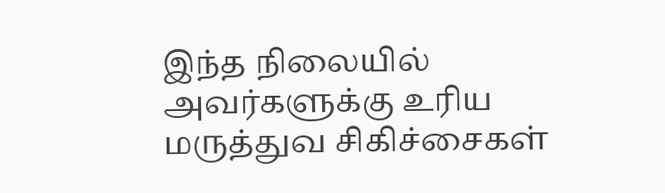இந்த நிலையில் அவர்களுக்கு உரிய மருத்துவ சிகிச்சைகள்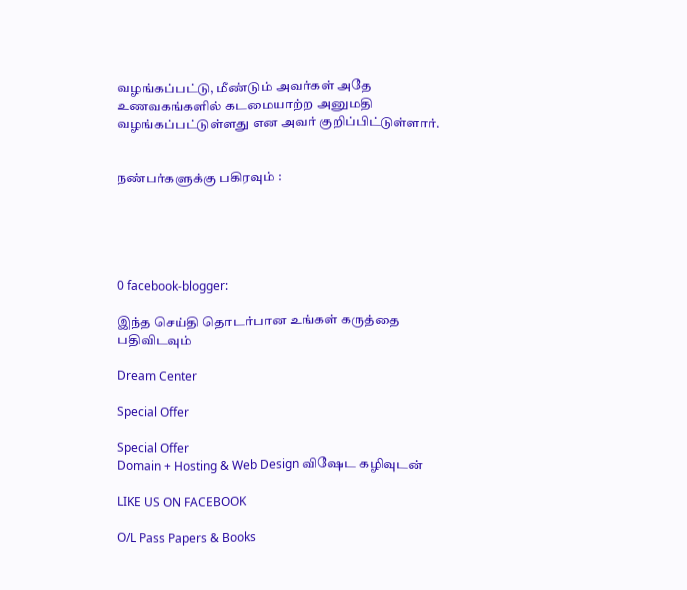வழங்கப்பட்டு, மீண்டும் அவர்கள் அதே உணவகங்களில் கடமையாற்ற அனுமதி வழங்கப்பட்டுள்ளது என அவர் குறிப்பிட்டுள்ளார்.


நண்பர்களுக்கு பகிரவும் :





0 facebook-blogger:

இந்த செய்தி தொடர்பான உங்கள் கருத்தை பதிவிடவும்

Dream Center

Special Offer

Special Offer
Domain + Hosting & Web Design விஷேட கழிவுடன்

LIKE US ON FACEBOOK

O/L Pass Papers & Books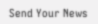Send Your News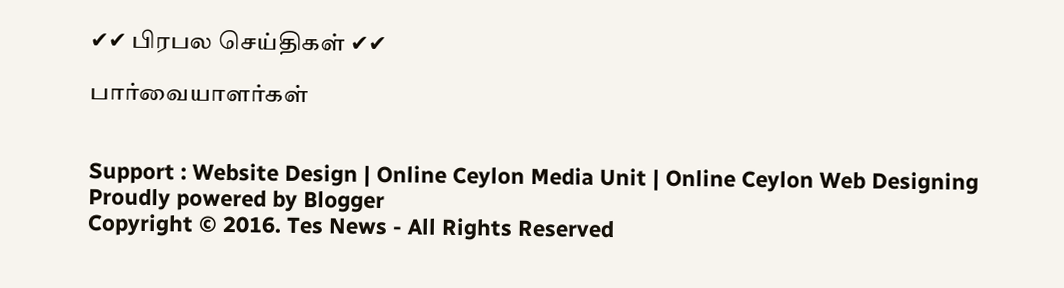✔✔ பிரபல செய்திகள் ✔✔

பார்வையாளர்கள்


Support : Website Design | Online Ceylon Media Unit | Online Ceylon Web Designing
Proudly powered by Blogger
Copyright © 2016. Tes News - All Rights Reserved